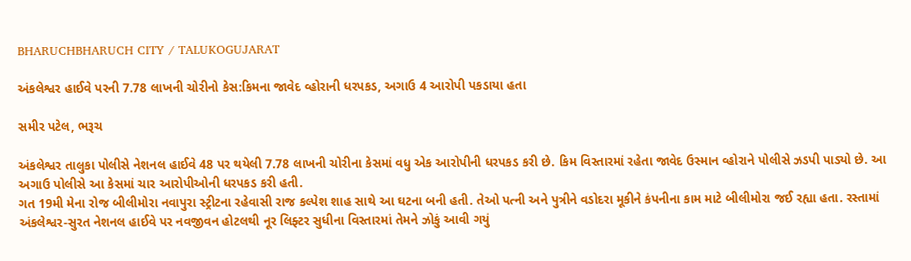BHARUCHBHARUCH CITY / TALUKOGUJARAT

અંકલેશ્વર હાઈવે પરની 7.78 લાખની ચોરીનો કેસ:કિમના જાવેદ વ્હોરાની ધરપકડ, અગાઉ 4 આરોપી પકડાયા હતા

સમીર પટેલ, ભરૂચ

અંકલેશ્વર તાલુકા પોલીસે નેશનલ હાઈવે 48 પર થયેલી 7.78 લાખની ચોરીના કેસમાં વધુ એક આરોપીની ધરપકડ કરી છે. કિમ વિસ્તારમાં રહેતા જાવેદ ઉસ્માન વ્હોરાને પોલીસે ઝડપી પાડ્યો છે. આ અગાઉ પોલીસે આ કેસમાં ચાર આરોપીઓની ધરપકડ કરી હતી.
ગત 19મી મેના રોજ બીલીમોરા નવાપુરા સ્ટ્રીટના રહેવાસી રાજ કલ્પેશ શાહ સાથે આ ઘટના બની હતી. તેઓ પત્ની અને પુત્રીને વડોદરા મૂકીને કંપનીના કામ માટે બીલીમોરા જઈ રહ્યા હતા. રસ્તામાં અંકલેશ્વર-સુરત નેશનલ હાઈવે પર નવજીવન હોટલથી નૂર લિફ્ટર સુધીના વિસ્તારમાં તેમને ઝોકું આવી ગયું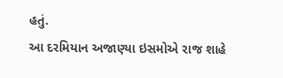હતું.
આ દરમિયાન અજાણ્યા ઇસમોએ રાજ શાહે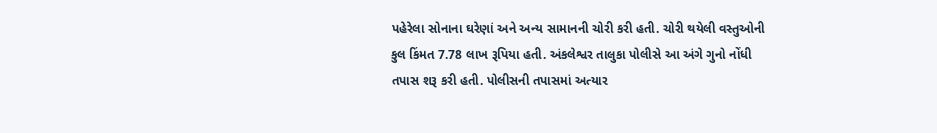પહેરેલા સોનાના ઘરેણાં અને અન્ય સામાનની ચોરી કરી હતી. ચોરી થયેલી વસ્તુઓની કુલ કિંમત 7.78 લાખ રૂપિયા હતી. અંકલેશ્વર તાલુકા પોલીસે આ અંગે ગુનો નોંધી તપાસ શરૂ કરી હતી. પોલીસની તપાસમાં અત્યાર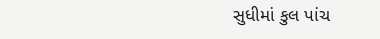સુધીમાં કુલ પાંચ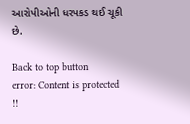આરોપીઓની ધરપકડ થઈ ચૂકી છે.

Back to top button
error: Content is protected !!